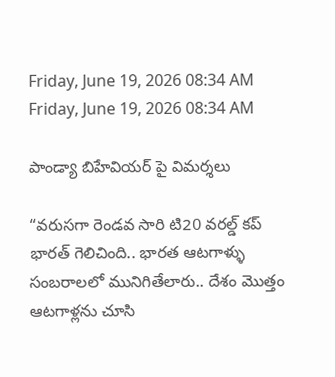Friday, June 19, 2026 08:34 AM
Friday, June 19, 2026 08:34 AM

పాండ్యా బిహేవియర్ పై విమర్శలు

“వరుసగా రెండవ సారి టి20 వరల్డ్ కప్ భారత్ గెలిచింది.. భారత ఆటగాళ్ళు సంబరాలలో మునిగితేలారు.. దేశం మొత్తం ఆటగాళ్లను చూసి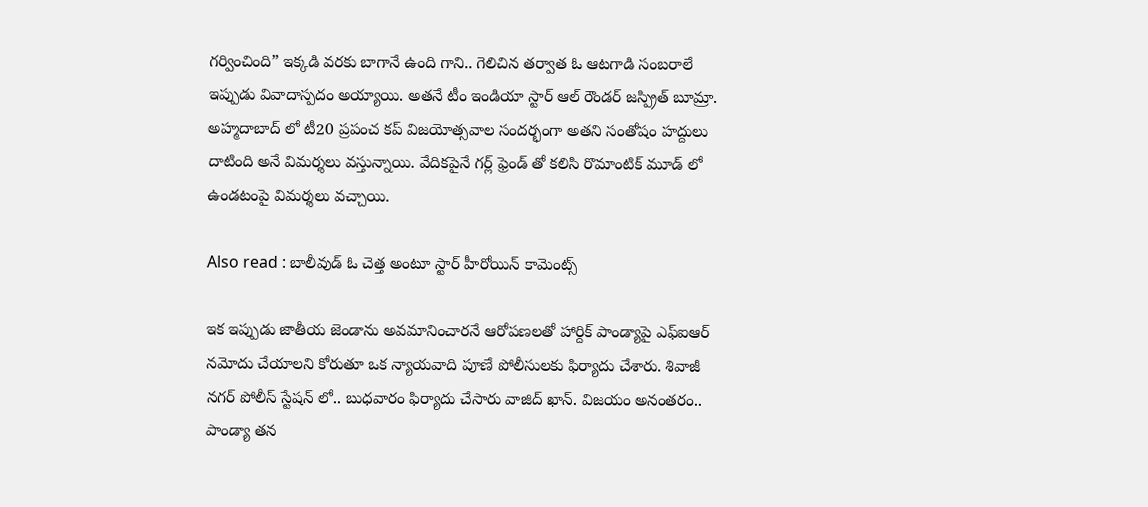గర్వించింది” ఇక్కడి వరకు బాగానే ఉంది గాని.. గెలిచిన తర్వాత ఓ ఆటగాడి సంబరాలే ఇప్పుడు వివాదాస్పదం అయ్యాయి. అతనే టీం ఇండియా స్టార్ ఆల్ రౌండర్ జస్ప్రిత్ బూమ్రా. అహ్మదాబాద్‌ లో టీ20 ప్రపంచ కప్ విజయోత్సవాల సందర్భంగా అతని సంతోషం హద్దులు దాటింది అనే విమర్శలు వస్తున్నాయి. వేదికపైనే గర్ల్ ఫ్రెండ్ తో కలిసి రొమాంటిక్ మూడ్ లో ఉండటంపై విమర్శలు వచ్చాయి.

Also read : బాలీవుడ్ ఓ చెత్త అంటూ స్టార్ హీరోయిన్ కామెంట్స్

ఇక ఇప్పుడు జాతీయ జెండాను అవమానించారనే ఆరోపణలతో హార్దిక్ పాండ్యాపై ఎఫ్ఐఆర్ నమోదు చేయాలని కోరుతూ ఒక న్యాయవాది పూణే పోలీసులకు ఫిర్యాదు చేశారు. శివాజీ నగర్ పోలీస్ స్టేషన్ లో.. బుధవారం ఫిర్యాదు చేసారు వాజిద్ ఖాన్. విజయం అనంతరం.. పాండ్యా తన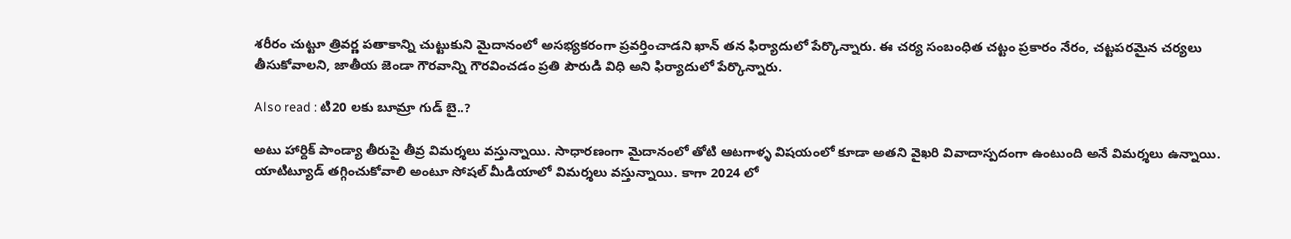శరీరం చుట్టూ త్రివర్ణ పతాకాన్ని చుట్టుకుని మైదానంలో అసభ్యకరంగా ప్రవర్తించాడని ఖాన్ తన ఫిర్యాదులో పేర్కొన్నారు. ఈ చర్య సంబంధిత చట్టం ప్రకారం నేరం, చట్టపరమైన చర్యలు తీసుకోవాలని, జాతీయ జెండా గౌరవాన్ని గౌరవించడం ప్రతి పౌరుడి విధి అని ఫిర్యాదులో పేర్కొన్నారు.

Also read : టి20 లకు బూమ్రా గుడ్ బై..?

అటు హార్దిక్ పాండ్యా తీరుపై తీవ్ర విమర్శలు వస్తున్నాయి. సాధారణంగా మైదానంలో తోటి ఆటగాళ్ళ విషయంలో కూడా అతని వైఖరి వివాదాస్పదంగా ఉంటుంది అనే విమర్శలు ఉన్నాయి. యాటిట్యూడ్ తగ్గించుకోవాలి అంటూ సోషల్ మీడియాలో విమర్శలు వస్తున్నాయి. కాగా 2024 లో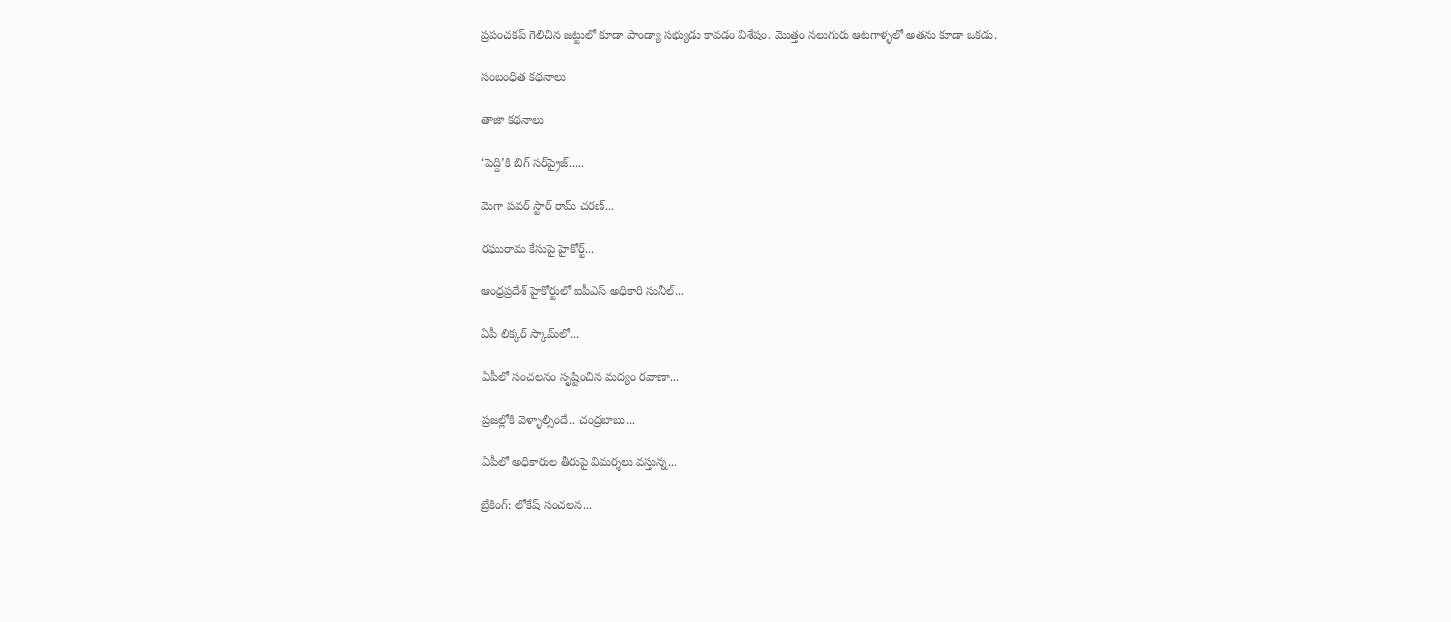ప్రపంచకప్ గెలిచిన జట్టులో కూడా పాండ్యా సభ్యుడు కావడం విశేషం. మొత్తం నలుగురు ఆటగాళ్ళలో అతను కూడా ఒకడు.

సంబంధిత కథనాలు

తాజా కథనాలు

‘పెద్ది’కి బిగ్ సర్‌ప్రైజ్.....

మెగా పవర్ స్టార్ రామ్ చరణ్...

రఘురామ కేసుపై హైకోర్ట్...

ఆంధ్రప్రదేశ్ హైకోర్టులో ఐపీఎస్ అధికారి సునీల్‌...

ఏపీ లిక్కర్ స్కామ్‌లో...

ఏపీలో సంచలనం సృష్టించిన మద్యం రవాణా...

ప్రజల్లోకి వెళ్ళాల్సిందే.. చంద్రబాబు...

ఏపీలో అధికారుల తీరుపై విమర్శలు వస్తున్న...

బ్రేకింగ్: లోకేష్ సంచలన...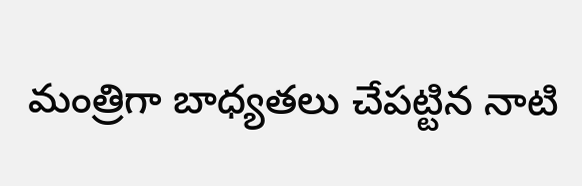మంత్రిగా బాధ్యతలు చేపట్టిన నాటి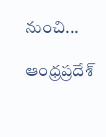నుంచి...

ఆంధ్రప్రదేశ్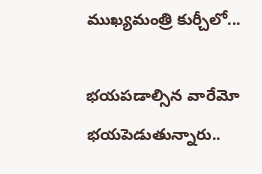ముఖ్యమంత్రి కుర్చీలో...

భయపడాల్సిన వారేమో భయపెడుతున్నారు..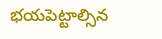భయపెట్టాల్సిన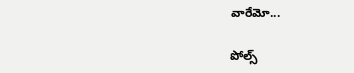వారేమో...

పోల్స్